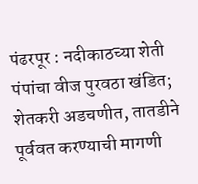पंढरपूर : नदीकाठच्या शेती पंपांचा वीज पुरवठा खंडित; शेतकरी अडचणीत, तातडीने पूर्ववत करण्याची मागणी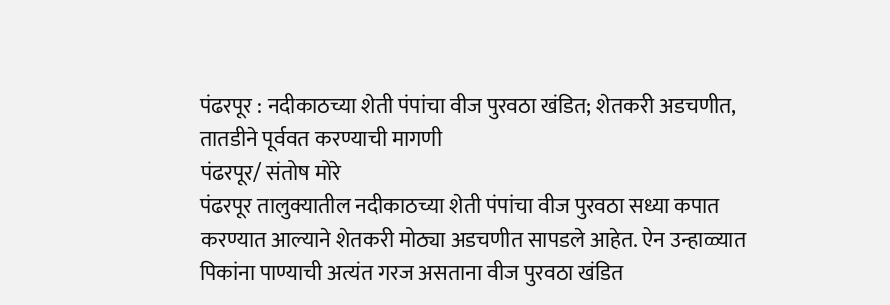पंढरपूर : नदीकाठच्या शेती पंपांचा वीज पुरवठा खंडित; शेतकरी अडचणीत, तातडीने पूर्ववत करण्याची मागणी
पंढरपूर/ संतोष मोरे
पंढरपूर तालुक्यातील नदीकाठच्या शेती पंपांचा वीज पुरवठा सध्या कपात करण्यात आल्याने शेतकरी मोठ्या अडचणीत सापडले आहेत. ऐन उन्हाळ्यात पिकांना पाण्याची अत्यंत गरज असताना वीज पुरवठा खंडित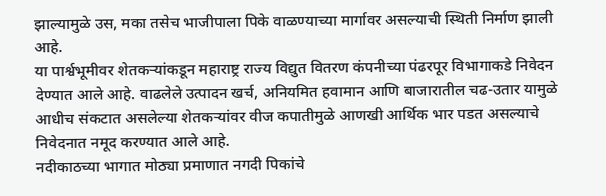झाल्यामुळे उस, मका तसेच भाजीपाला पिके वाळण्याच्या मार्गावर असल्याची स्थिती निर्माण झाली आहे.
या पार्श्वभूमीवर शेतकऱ्यांकडून महाराष्ट्र राज्य विद्युत वितरण कंपनीच्या पंढरपूर विभागाकडे निवेदन देण्यात आले आहे. वाढलेले उत्पादन खर्च, अनियमित हवामान आणि बाजारातील चढ-उतार यामुळे आधीच संकटात असलेल्या शेतकऱ्यांवर वीज कपातीमुळे आणखी आर्थिक भार पडत असल्याचे निवेदनात नमूद करण्यात आले आहे.
नदीकाठच्या भागात मोठ्या प्रमाणात नगदी पिकांचे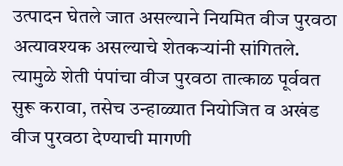उत्पादन घेतले जात असल्याने नियमित वीज पुरवठा अत्यावश्यक असल्याचे शेतकऱ्यांनी सांगितले. त्यामुळे शेती पंपांचा वीज पुरवठा तात्काळ पूर्ववत सुरू करावा, तसेच उन्हाळ्यात नियोजित व अखंड वीज पुरवठा देण्याची मागणी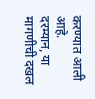करण्यात आली आहे.
दरम्यान, या मागणीची दखल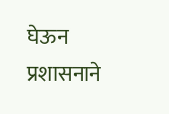घेऊन प्रशासनाने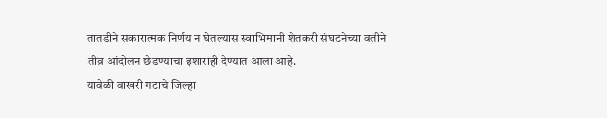तातडीने सकारात्मक निर्णय न घेतल्यास स्वाभिमानी शेतकरी संघटनेच्या वतीने तीव्र आंदोलन छेडण्याचा इशाराही देण्यात आला आहे.
यावेळी वाखरी गटाचे जिल्हा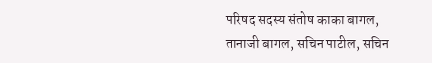परिषद सदस्य संतोष काका बागल, तानाजी बागल, सचिन पाटील, सचिन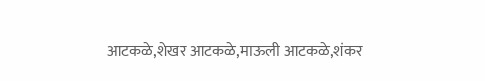आटकळे,शेखर आटकळे,माऊली आटकळे,शंकर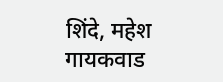शिंदे, महेश गायकवाड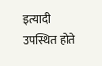इत्यादी उपस्थित होते